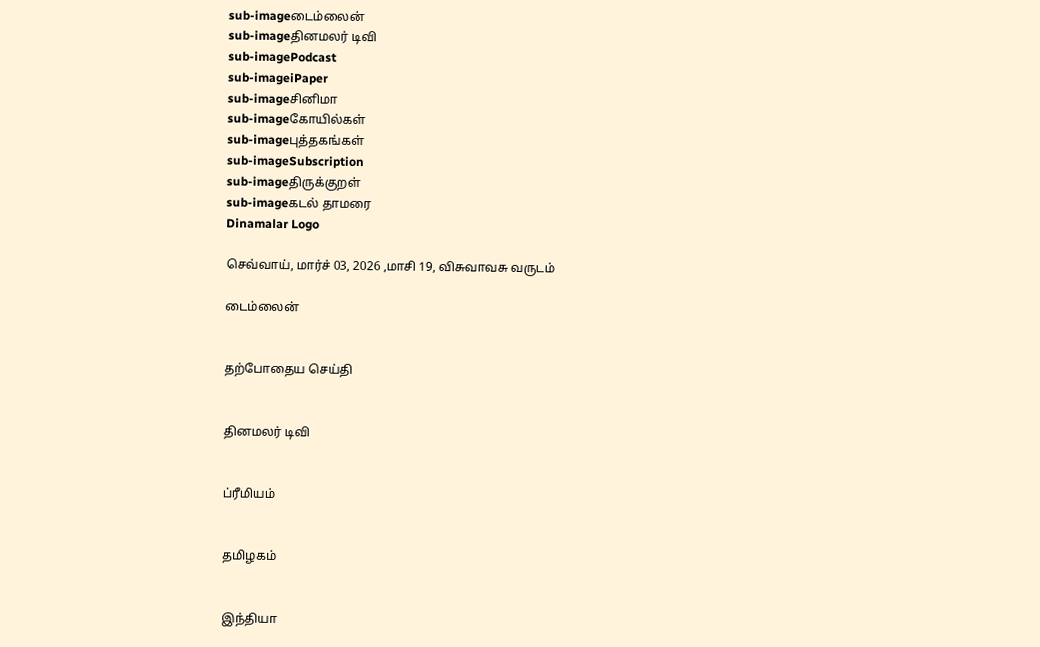sub-imageடைம்லைன்
sub-imageதினமலர் டிவி
sub-imagePodcast
sub-imageiPaper
sub-imageசினிமா
sub-imageகோயில்கள்
sub-imageபுத்தகங்கள்
sub-imageSubscription
sub-imageதிருக்குறள்
sub-imageகடல் தாமரை
Dinamalar Logo

செவ்வாய், மார்ச் 03, 2026 ,மாசி 19, விசுவாவசு வருடம்

டைம்லைன்


தற்போதைய செய்தி


தினமலர் டிவி


ப்ரீமியம்


தமிழகம்


இந்தியா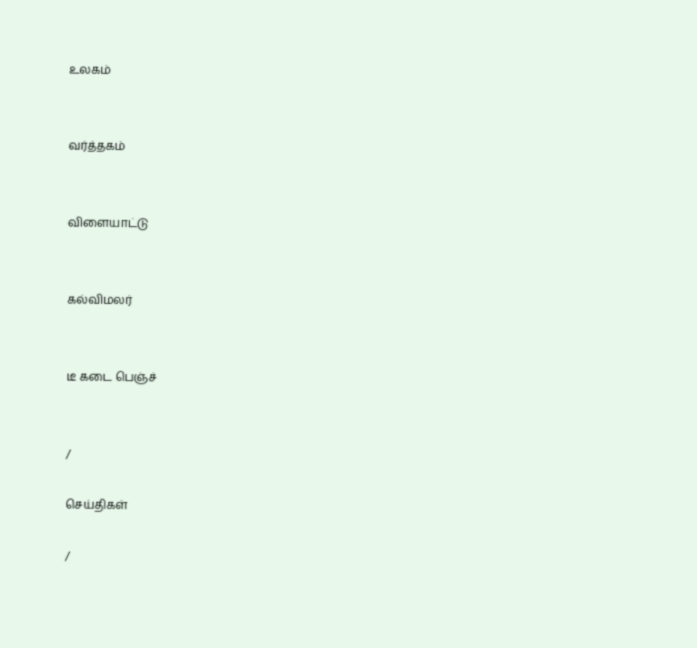உலகம்


வர்த்தகம்


விளையாட்டு


கல்விமலர்


டீ கடை பெஞ்ச்


/

செய்திகள்

/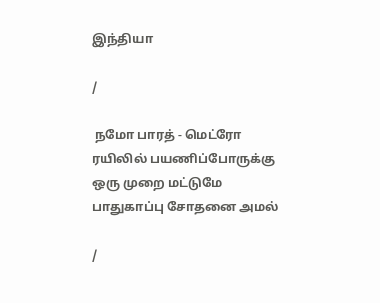இந்தியா

/

 நமோ பாரத் - மெட்ரோ ரயிலில் பயணிப்போருக்கு ஒரு முறை மட்டுமே பாதுகாப்பு சோதனை அமல்

/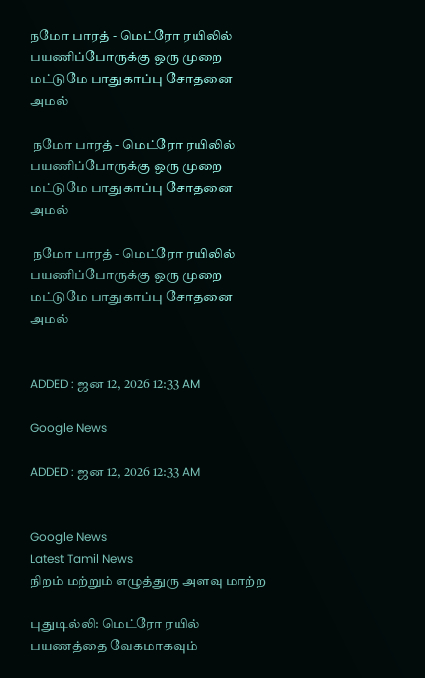நமோ பாரத் - மெட்ரோ ரயிலில் பயணிப்போருக்கு ஒரு முறை மட்டுமே பாதுகாப்பு சோதனை அமல்

 நமோ பாரத் - மெட்ரோ ரயிலில் பயணிப்போருக்கு ஒரு முறை மட்டுமே பாதுகாப்பு சோதனை அமல்

 நமோ பாரத் - மெட்ரோ ரயிலில் பயணிப்போருக்கு ஒரு முறை மட்டுமே பாதுகாப்பு சோதனை அமல்


ADDED : ஜன 12, 2026 12:33 AM

Google News

ADDED : ஜன 12, 2026 12:33 AM


Google News
Latest Tamil News
நிறம் மற்றும் எழுத்துரு அளவு மாற்ற

புதுடில்லி: மெட்ரோ ரயில் பயணத்தை வேகமாகவும்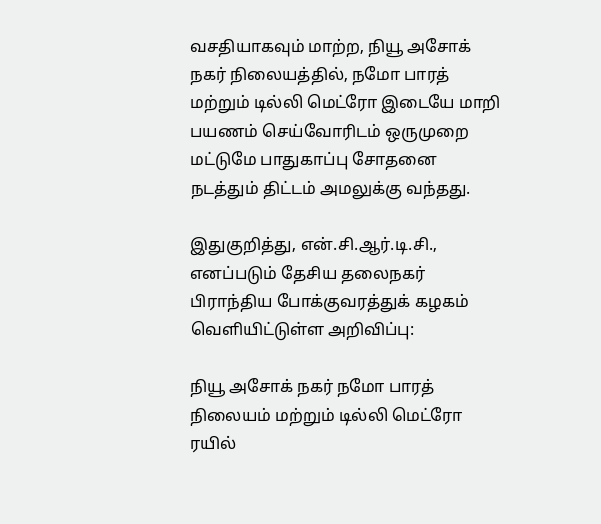வசதியாகவும் மாற்ற, நியூ அசோக் நகர் நிலையத்தில், நமோ பாரத் மற்றும் டில்லி மெட்ரோ இடையே மாறி பயணம் செய்வோரிடம் ஒருமுறை மட்டுமே பாதுகாப்பு சோதனை நடத்தும் திட்டம் அமலுக்கு வந்தது.

இதுகுறித்து, என்.சி.ஆர்.டி.சி., எனப்படும் தேசிய தலைநகர் பிராந்திய போக்குவரத்துக் கழகம் வெளியிட்டுள்ள அறிவிப்பு:

நியூ அசோக் நகர் நமோ பாரத் நிலையம் மற்றும் டில்லி மெட்ரோ ரயில்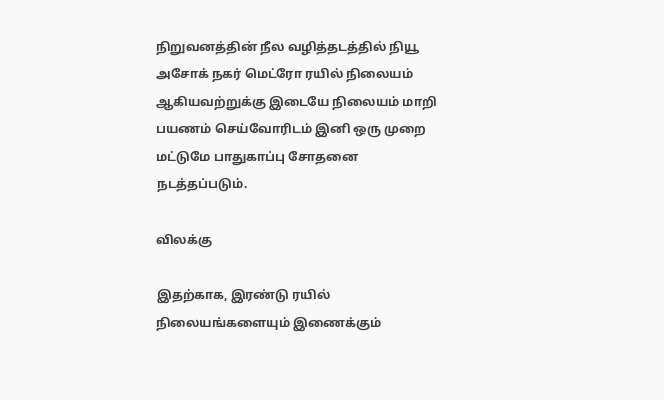நிறுவனத்தின் நீல வழித்தடத்தில் நியூ அசோக் நகர் மெட்ரோ ரயில் நிலையம் ஆகியவற்றுக்கு இடையே நிலையம் மாறி பயணம் செய்வோரிடம் இனி ஒரு முறை மட்டுமே பாதுகாப்பு சோதனை நடத்தப்படும்.

விலக்கு

இதற்காக, இரண்டு ரயில் நிலையங்களையும் இணைக்கும்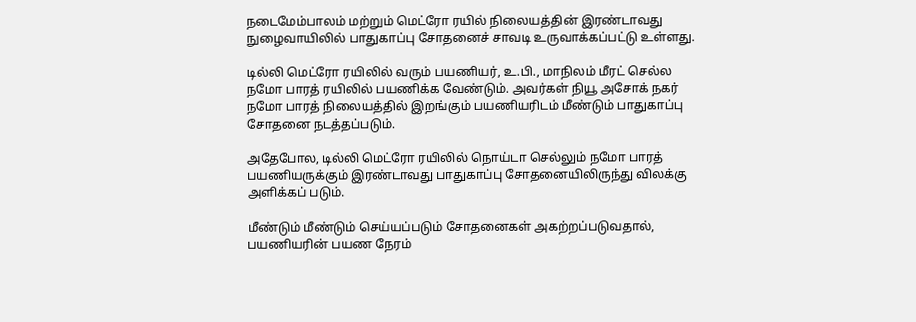நடைமேம்பாலம் மற்றும் மெட்ரோ ரயில் நிலையத்தின் இரண்டாவது நுழைவாயிலில் பாதுகாப்பு சோதனைச் சாவடி உருவாக்கப்பட்டு உள்ளது.

டில்லி மெட்ரோ ரயிலில் வரும் பயணியர், உ.பி., மாநிலம் மீரட் செல்ல நமோ பாரத் ரயிலில் பயணிக்க வேண்டும். அவர்கள் நியூ அசோக் நகர் நமோ பாரத் நிலையத்தில் இறங்கும் பயணியரிடம் மீண்டும் பாதுகாப்பு சோதனை நடத்தப்படும்.

அதேபோல, டில்லி மெட்ரோ ரயிலில் நொய்டா செல்லும் நமோ பாரத் பயணியருக்கும் இரண்டாவது பாதுகாப்பு சோதனையிலிருந்து விலக்கு அளிக்கப் படும்.

மீண்டும் மீண்டும் செய்யப்படும் சோதனைகள் அகற்றப்படுவதால், பயணியரின் பயண நேரம்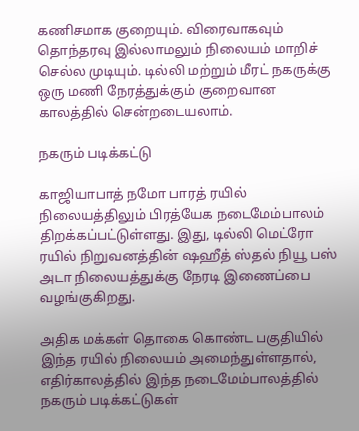கணிசமாக குறையும். விரைவாகவும் தொந்தரவு இல்லாமலும் நிலையம் மாறிச் செல்ல முடியும். டில்லி மற்றும் மீரட் நகருக்கு ஒரு மணி நேரத்துக்கும் குறைவான காலத்தில் சென்றடையலாம்.

நகரும் படிக்கட்டு

காஜியாபாத் நமோ பாரத் ரயில் நிலையத்திலும் பிரத்யேக நடைமேம்பாலம் திறக்கப்பட்டுள்ளது. இது, டில்லி மெட்ரோ ரயில் நிறுவனத்தின் ஷஹீத் ஸ்தல் நியூ பஸ் அடா நிலையத்துக்கு நேரடி இணைப்பை வழங்குகிறது.

அதிக மக்கள் தொகை கொண்ட பகுதியில் இந்த ரயில் நிலையம் அமைந்துள்ளதால், எதிர்காலத்தில் இந்த நடைமேம்பாலத்தில் நகரும் படிக்கட்டுகள்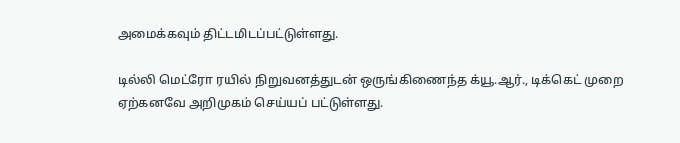அமைக்கவும் திட்டமிடப்பட்டுள்ளது.

டில்லி மெட்ரோ ரயில் நிறுவனத்துடன் ஒருங்கிணைந்த க்யூ.ஆர்., டிக்கெட் முறை ஏற்கனவே அறிமுகம் செய்யப் பட்டுள்ளது.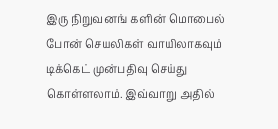இரு நிறுவனங் களின் மொபைல் போன் செயலிகள் வாயிலாகவும் டிக்கெட் முன்பதிவு செய்து கொள்ளலாம். இவ்வாறு அதில்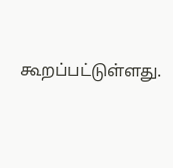கூறப்பட்டுள்ளது.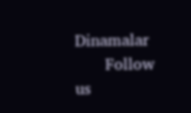Dinamalar
      Follow us